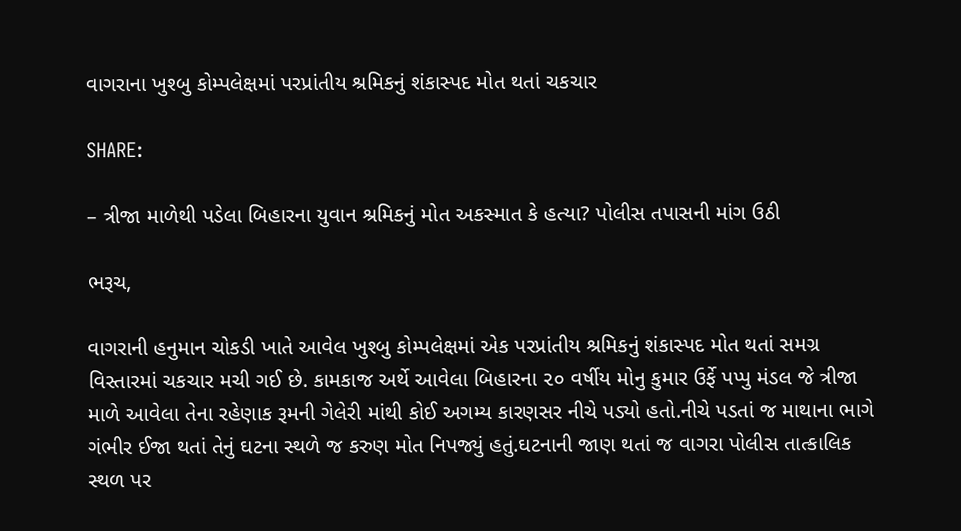વાગરાના ખુશ્બુ કોમ્પલેક્ષમાં પરપ્રાંતીય શ્રમિકનું શંકાસ્પદ મોત થતાં ચકચાર

SHARE:

– ત્રીજા માળેથી પડેલા બિહારના યુવાન શ્રમિકનું મોત અકસ્માત કે હત્યા? પોલીસ તપાસની માંગ ઉઠી

ભરૂચ,

વાગરાની હનુમાન ચોકડી ખાતે આવેલ ખુશ્બુ કોમ્પલેક્ષમાં એક પરપ્રાંતીય શ્રમિકનું શંકાસ્પદ મોત થતાં સમગ્ર વિસ્તારમાં ચકચાર મચી ગઈ છે. કામકાજ અર્થે આવેલા બિહારના ૨૦ વર્ષીય મોનુ કુમાર ઉર્ફે પપ્પુ મંડલ જે ત્રીજા માળે આવેલા તેના રહેણાક રૂમની ગેલેરી માંથી કોઈ અગમ્ય કારણસર નીચે પડ્યો હતો.નીચે પડતાં જ માથાના ભાગે ગંભીર ઈજા થતાં તેનું ઘટના સ્થળે જ કરુણ મોત નિપજ્યું હતું.ઘટનાની જાણ થતાં જ વાગરા પોલીસ તાત્કાલિક સ્થળ પર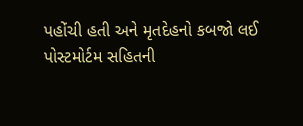પહોંચી હતી અને મૃતદેહનો કબજો લઈ પોસ્ટમોર્ટમ સહિતની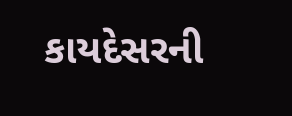કાયદેસરની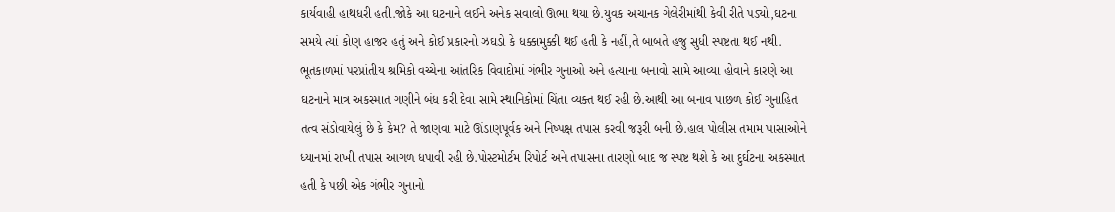કાર્યવાહી હાથધરી હતી.જોકે આ ઘટનાને લઈને અનેક સવાલો ઊભા થયા છે.યુવક અચાનક ગેલેરીમાંથી કેવી રીતે પડ્યો,ઘટના સમયે ત્યાં કોણ હાજર હતું અને કોઈ પ્રકારનો ઝઘડો કે ધક્કામુક્કી થઈ હતી કે નહીં,તે બાબતે હજુ સુધી સ્પષ્ટતા થઈ નથી. ભૂતકાળમાં પરપ્રાંતીય શ્રમિકો વચ્ચેના આંતરિક વિવાદોમાં ગંભીર ગુનાઓ અને હત્યાના બનાવો સામે આવ્યા હોવાને કારણે આ ઘટનાને માત્ર અકસ્માત ગણીને બંધ કરી દેવા સામે સ્થાનિકોમાં ચિંતા વ્યક્ત થઈ રહી છે.આથી આ બનાવ પાછળ કોઈ ગુનાહિત તત્વ સંડોવાયેલું છે કે કેમ? તે જાણવા માટે ઊંડાણપૂર્વક અને નિષ્પક્ષ તપાસ કરવી જરૂરી બની છે.હાલ પોલીસ તમામ પાસાઓને ધ્યાનમાં રાખી તપાસ આગળ ધપાવી રહી છે.પોસ્ટમોર્ટમ રિપોર્ટ અને તપાસના તારણો બાદ જ સ્પષ્ટ થશે કે આ દુર્ઘટના અકસ્માત હતી કે પછી એક ગંભીર ગુનાનો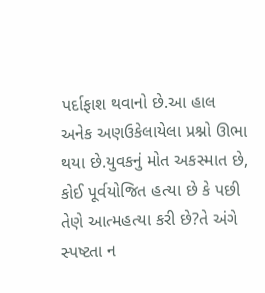પર્દાફાશ થવાનો છે.આ હાલ અનેક અણઉકેલાયેલા પ્રશ્નો ઊભા થયા છે.યુવકનું મોત અકસ્માત છે, કોઈ પૂર્વયોજિત હત્યા છે કે પછી તેણે આત્મહત્યા કરી છે?તે અંગે સ્પષ્ટતા ન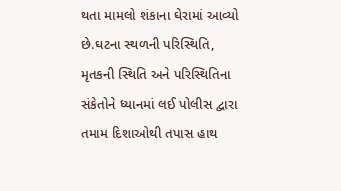થતા મામલો શંકાના ઘેરામાં આવ્યો છે.ઘટના સ્થળની પરિસ્થિતિ, મૃતકની સ્થિતિ અને પરિસ્થિતિના સંકેતોને ધ્યાનમાં લઈ પોલીસ દ્વારા તમામ દિશાઓથી તપાસ હાથ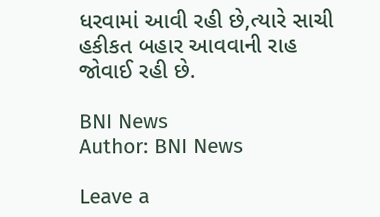ધરવામાં આવી રહી છે,ત્યારે સાચી હકીકત બહાર આવવાની રાહ જોવાઈ રહી છે.

BNI News
Author: BNI News

Leave a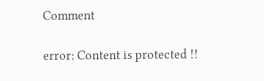Comment

error: Content is protected !!